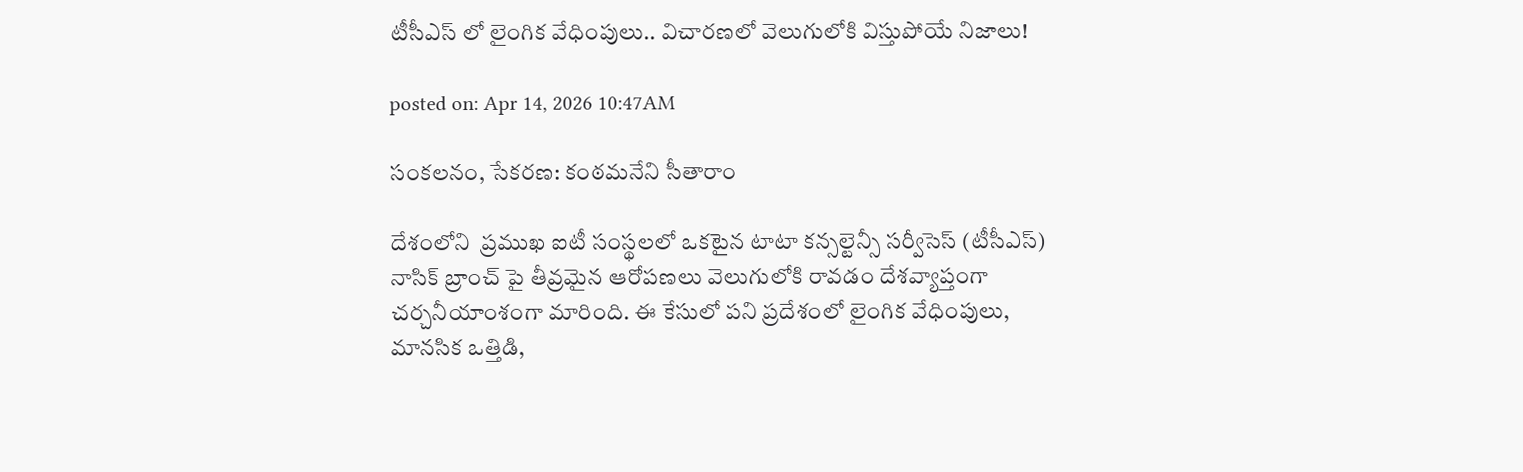టీసీఎస్ లో లైంగిక వేధింపులు.. విచారణలో వెలుగులోకి విస్తుపోయే నిజాలు!

posted on: Apr 14, 2026 10:47AM

సంకలనం, సేకరణ: కంఠమనేని సీతారాం

దేశంలోని  ప్రముఖ ఐటీ సంస్థలలో ఒకటైన టాటా కన్సల్టెన్సీ సర్వీసెస్ (టీసీఎస్) నాసిక్ బ్రాంచ్ పై తీవ్రమైన ఆరోపణలు వెలుగులోకి రావడం దేశవ్యాప్తంగా చర్చనీయాంశంగా మారింది. ఈ కేసులో పని ప్రదేశంలో లైంగిక వేధింపులు,  మానసిక ఒత్తిడి,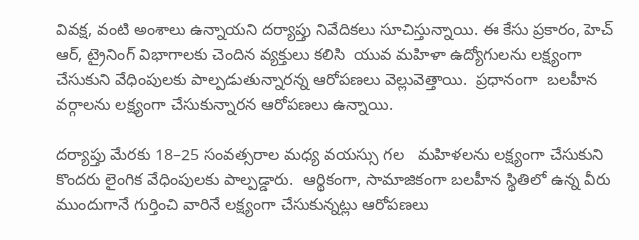వివక్ష, వంటి అంశాలు ఉన్నాయని దర్యాప్తు నివేదికలు సూచిస్తున్నాయి. ఈ కేసు ప్రకారం, హెచ్ ఆర్, ట్రైనింగ్ విభాగాలకు చెందిన వ్యక్తులు కలిసి  యువ మహిళా ఉద్యోగులను లక్ష్యంగా చేసుకుని వేధింపులకు పాల్పడుతున్నారన్న ఆరోపణలు వెల్లువెత్తాయి.  ప్రధానంగా  బలహీన వర్గాలను లక్ష్యంగా చేసుకున్నారన ఆరోపణలు ఉన్నాయి.

దర్యాప్తు మేరకు 18–25 సంవత్సరాల మధ్య వయస్సు గల   మహిళలను లక్ష్యంగా చేసుకుని కొందరు లైంగిక వేధింపులకు పాల్పడ్డారు.  ఆర్థికంగా, సామాజికంగా బలహీన స్థితిలో ఉన్న వీరు ముందుగానే గుర్తించి వారినే లక్ష్యంగా చేసుకున్నట్లు ఆరోపణలు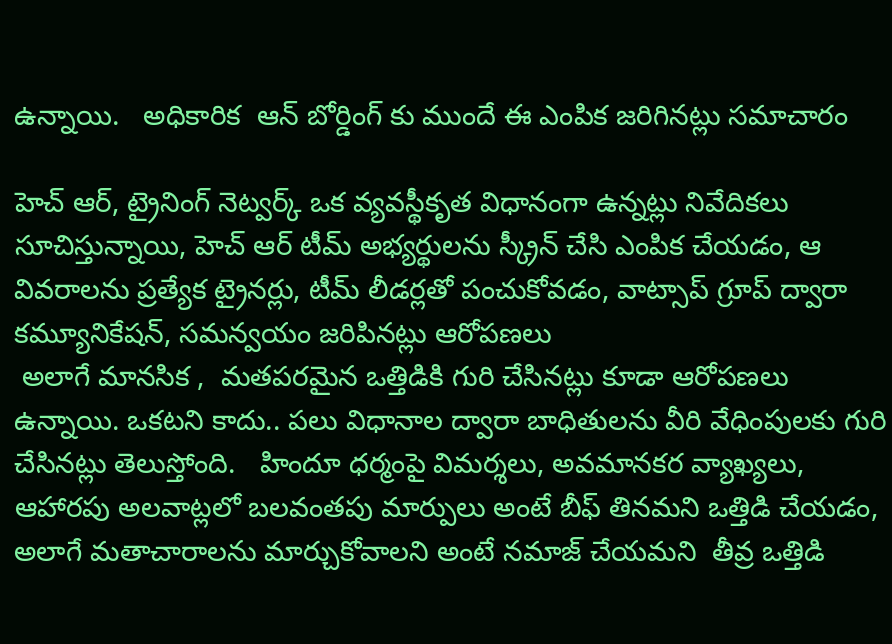ఉన్నాయి.   అధికారిక  ఆన్ బోర్డింగ్ కు ముందే ఈ ఎంపిక జరిగినట్లు సమాచారం

హెచ్ ఆర్, ట్రైనింగ్ నెట్వర్క్ ఒక వ్యవస్థీకృత విధానంగా ఉన్నట్లు నివేదికలు సూచిస్తున్నాయి, హెచ్ ఆర్ టీమ్ అభ్యర్థులను స్క్రీన్ చేసి ఎంపిక చేయడం, ఆ వివరాలను ప్రత్యేక ట్రైనర్లు, టీమ్ లీడర్లతో పంచుకోవడం, వాట్సాప్ గ్రూప్ ద్వారా కమ్యూనికేషన్, సమన్వయం జరిపినట్లు ఆరోపణలు
 అలాగే మానసిక ,  మతపరమైన ఒత్తిడికి గురి చేసినట్లు కూడా ఆరోపణలు ఉన్నాయి. ఒకటని కాదు.. పలు విధానాల ద్వారా బాధితులను వీరి వేధింపులకు గురి చేసినట్లు తెలుస్తోంది.   హిందూ ధర్మంపై విమర్శలు, అవమానకర వ్యాఖ్యలు, ఆహారపు అలవాట్లలో బలవంతపు మార్పులు అంటే బీఫ్ తినమని ఒత్తిడి చేయడం, అలాగే మతాచారాలను మార్చుకోవాలని అంటే నమాజ్ చేయమని  తీవ్ర ఒత్తిడి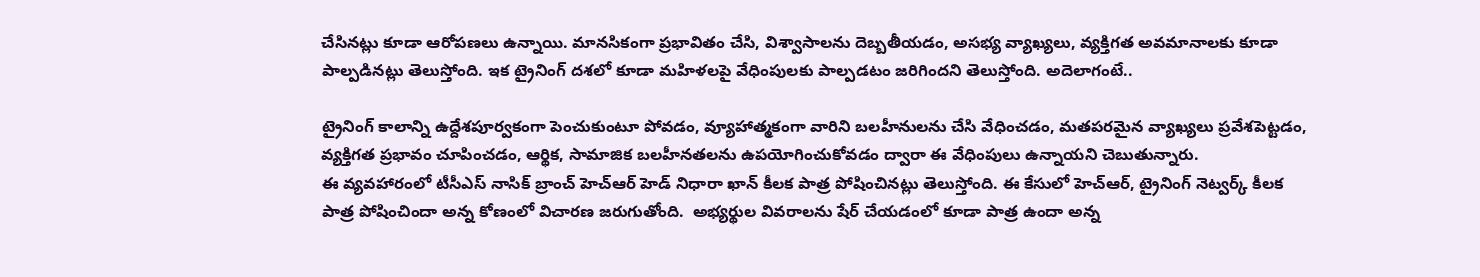చేసినట్లు కూడా ఆరోపణలు ఉన్నాయి. మానసికంగా ప్రభావితం చేసి, విశ్వాసాలను దెబ్బతీయడం, అసభ్య వ్యాఖ్యలు, వ్యక్తిగత అవమానాలకు కూడా పాల్పడినట్లు తెలుస్తోంది. ఇక ట్రైనింగ్ దశలో కూడా మహిళలపై వేధింపులకు పాల్పడటం జరిగిందని తెలుస్తోంది. అదెలాగంటే..

ట్రైనింగ్ కాలాన్ని ఉద్దేశపూర్వకంగా పెంచుకుంటూ పోవడం, వ్యూహాత్మకంగా వారిని బలహీనులను చేసి వేధించడం, మతపరమైన వ్యాఖ్యలు ప్రవేశపెట్టడం, వ్యక్తిగత ప్రభావం చూపించడం, ఆర్థిక, సామాజిక బలహీనతలను ఉపయోగించుకోవడం ద్వారా ఈ వేధింపులు ఉన్నాయని చెబుతున్నారు.
ఈ వ్యవహారంలో టీసీఎస్ నాసిక్ బ్రాంచ్ హెచ్ఆర్ హెడ్ నిధారా ఖాన్ కీలక పాత్ర పోషించినట్లు తెలుస్తోంది. ఈ కేసులో హెచ్ఆర్, ట్రైనింగ్ నెట్వర్క్ కీలక పాత్ర పోషించిందా అన్న కోణంలో విచారణ జరుగుతోంది.  అభ్యర్థుల వివరాలను షేర్ చేయడంలో కూడా పాత్ర ఉందా అన్న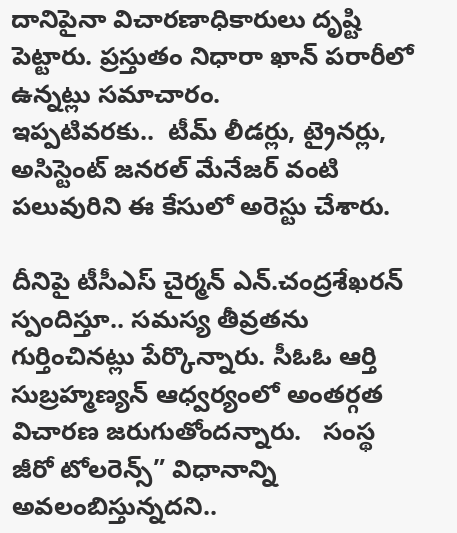దానిపైనా విచారణాధికారులు దృష్టి పెట్టారు. ప్రస్తుతం నిధారా ఖాన్ పరారీలో ఉన్నట్లు సమాచారం.
ఇప్పటివరకు..  టీమ్ లీడర్లు, ట్రైనర్లు, అసిస్టెంట్ జనరల్ మేనేజర్ వంటి పలువురిని ఈ కేసులో అరెస్టు చేశారు.

దీనిపై టీసీఎస్ చైర్మన్ ఎన్.చంద్రశేఖరన్ స్పందిస్తూ.. సమస్య తీవ్రతను గుర్తించినట్లు పేర్కొన్నారు. సీఓఓ ఆర్తి సుబ్రహ్మణ్యన్ ఆధ్వర్యంలో అంతర్గత విచారణ జరుగుతోందన్నారు.   సంస్థ  జీరో టోలరెన్స్” విధానాన్ని అవలంబిస్తున్నదని..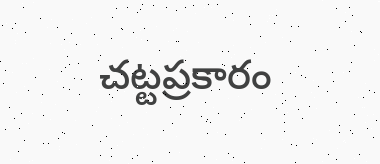చట్టప్రకారం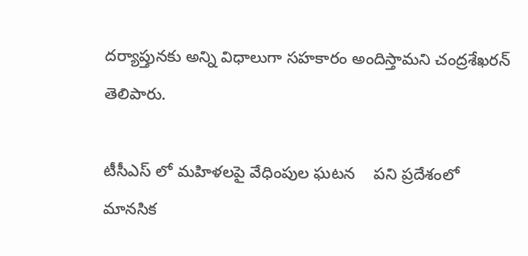దర్యాప్తునకు అన్ని విధాలుగా సహకారం అందిస్తామని చంద్రశేఖరన్ తెలిపారు.

టీసీఎస్ లో మహిళలపై వేధింపుల ఘటన    పని ప్రదేశంలో మానసిక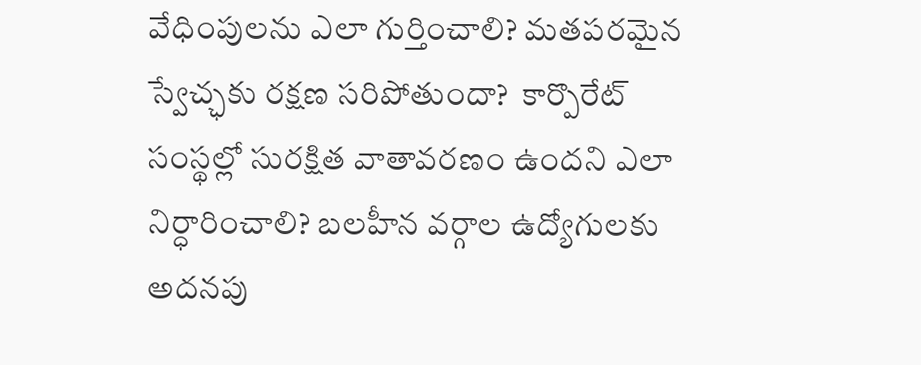వేధింపులను ఎలా గుర్తించాలి? మతపరమైన స్వేచ్ఛకు రక్షణ సరిపోతుందా?  కార్పొరేట్ సంస్థల్లో సురక్షిత వాతావరణం ఉందని ఎలా నిర్ధారించాలి? బలహీన వర్గాల ఉద్యోగులకు అదనపు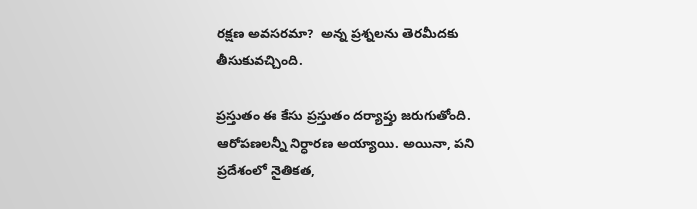రక్షణ అవసరమా?  అన్న ప్రశ్నలను తెరమీదకు తీసుకువచ్చింది.

ప్రస్తుతం ఈ కేసు ప్రస్తుతం దర్యాప్తు జరుగుతోంది.  ఆరోపణలన్నీ నిర్ధారణ అయ్యాయి. అయినా, పని ప్రదేశంలో నైతికత,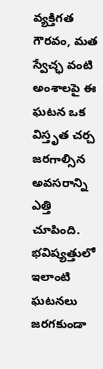వ్యక్తిగత గౌరవం, మత స్వేచ్ఛ వంటి అంశాలపై ఈ ఘటన ఒక విస్తృత చర్చ జరగాల్సిన అవసరాన్ని ఎత్తి చూపింది.  భవిష్యత్తులో ఇలాంటి ఘటనలు జరగకుండా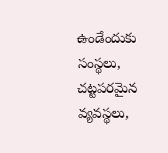ఉండేందుకు సంస్థలు, చట్టపరమైన వ్యవస్థలు,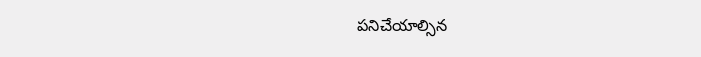పనిచేయాల్సిన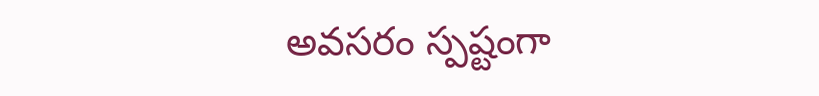అవసరం స్పష్టంగా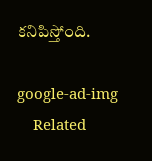కనిపిస్తోంది.

google-ad-img
    Related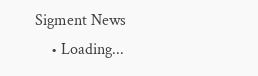Sigment News
    • Loading...